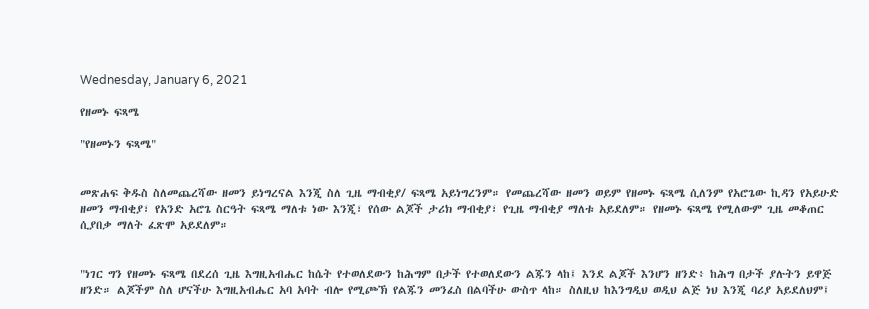Wednesday, January 6, 2021

የዘመኑ ፍጻሜ

"የዘመኑን ፍጻሜ"


መጽሐፍ ቅዱስ ስለመጨረሻው ዘመን ይነግረናል እንጂ ስለ ጊዜ ማብቂያ/ ፍጻሜ አይነግረንም። የመጨረሻው ዘመን ወይም የዘመኑ ፍጻሜ ሲለንም የአሮጌው ኪዳን የአይሁድ ዘመን ማብቂያ፣ የአንድ አሮጌ ስርዓት ፍጻሜ ማለቱ ነው እንጂ፣ የሰው ልጆች ታሪክ ማብቂያ፣ የጊዜ ማብቂያ ማለቱ አይደለም። የዘመኑ ፍጻሜ የሚለውም ጊዜ መቆጠር ሲያበቃ ማለት ፈጽሞ አይደለም።


"ነገር ግን የዘመኑ ፍጻሜ በደረሰ ጊዜ እግዚአብሔር ከሴት የተወለደውን ከሕግም በታች የተወለደውን ልጁን ላከ፤ እንደ ልጆች እንሆን ዘንድ፥ ከሕግ በታች ያሉትን ይዋጅ ዘንድ። ልጆችም ስለ ሆናችሁ እግዚአብሔር አባ አባት ብሎ የሚጮኽ የልጁን መንፈስ በልባችሁ ውስጥ ላከ። ስለዚህ ከእንግዲህ ወዲህ ልጅ ነህ እንጂ ባሪያ አይደለህም፤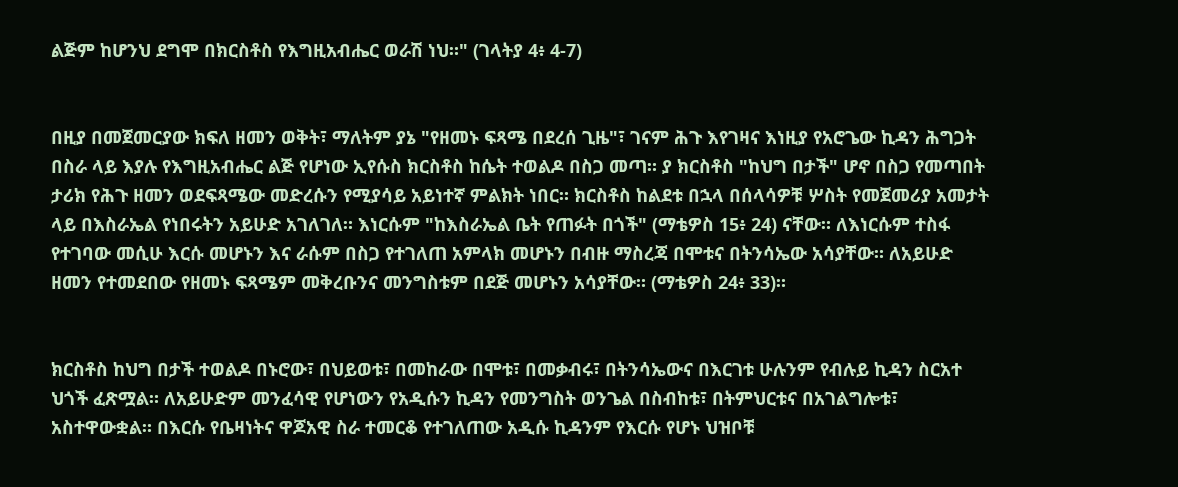ልጅም ከሆንህ ደግሞ በክርስቶስ የእግዚአብሔር ወራሽ ነህ።" (ገላትያ 4፥ 4-7)


በዚያ በመጀመርያው ክፍለ ዘመን ወቅት፣ ማለትም ያኔ "የዘመኑ ፍጻሜ በደረሰ ጊዜ"፣ ገናም ሕጉ እየገዛና እነዚያ የአሮጌው ኪዳን ሕግጋት በስራ ላይ እያሉ የእግዚአብሔር ልጅ የሆነው ኢየሱስ ክርስቶስ ከሴት ተወልዶ በስጋ መጣ። ያ ክርስቶስ "ከህግ በታች" ሆኖ በስጋ የመጣበት ታሪክ የሕጉ ዘመን ወደፍጻሜው መድረሱን የሚያሳይ አይነተኛ ምልክት ነበር። ክርስቶስ ከልደቱ በኋላ በሰላሳዎቹ ሦስት የመጀመሪያ አመታት ላይ በእስራኤል የነበሩትን አይሁድ አገለገለ። እነርሱም "ከእስራኤል ቤት የጠፉት በጎች" (ማቴዎስ 15፥ 24) ናቸው። ለእነርሱም ተስፋ የተገባው መሲሁ እርሱ መሆኑን እና ራሱም በስጋ የተገለጠ አምላክ መሆኑን በብዙ ማስረጃ በሞቱና በትንሳኤው አሳያቸው። ለአይሁድ ዘመን የተመደበው የዘመኑ ፍጻሜም መቅረቡንና መንግስቱም በደጅ መሆኑን አሳያቸው። (ማቴዎስ 24፥ 33)።


ክርስቶስ ከህግ በታች ተወልዶ በኑሮው፣ በህይወቱ፣ በመከራው በሞቱ፣ በመቃብሩ፣ በትንሳኤውና በእርገቱ ሁሉንም የብሉይ ኪዳን ስርአተ ህጎች ፈጽሟል። ለአይሁድም መንፈሳዊ የሆነውን የአዲሱን ኪዳን የመንግስት ወንጌል በስብከቱ፣ በትምህርቱና በአገልግሎቱ፣ አስተዋውቋል። በእርሱ የቤዛነትና ዋጆአዊ ስራ ተመርቆ የተገለጠው አዲሱ ኪዳንም የእርሱ የሆኑ ህዝቦቹ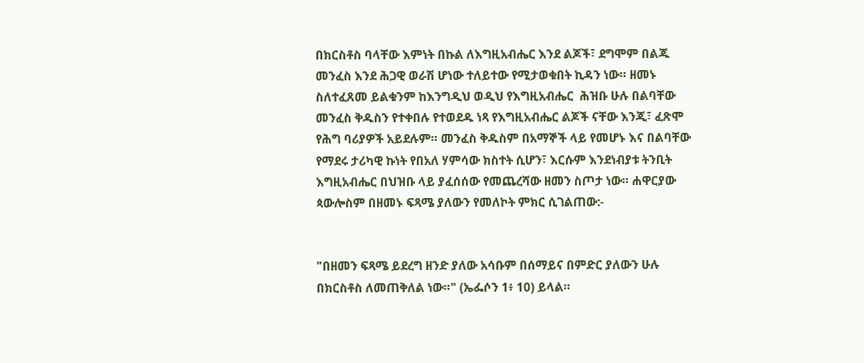በክርስቶስ ባላቸው እምነት በኩል ለእግዚአብሔር እንደ ልጆች፣ ደግሞም በልጁ መንፈስ እንደ ሕጋዊ ወራሽ ሆነው ተለይተው የሚታወቁበት ኪዳን ነው። ዘመኑ ስለተፈጸመ ይልቁንም ከእንግዲህ ወዲህ የእግዚአብሔር  ሕዝቡ ሁሉ በልባቸው መንፈስ ቅዱስን የተቀበሉ የተወደዱ ነጻ የእግዚአብሔር ልጆች ናቸው እንጂ፣ ፈጽሞ የሕግ ባሪያዎች አይደሉም። መንፈስ ቅዱስም በአማኞች ላይ የመሆኑ እና በልባቸው የማደሩ ታሪካዊ ኩነት የበአለ ሃምሳው ክስተት ሲሆን፣ እርሱም እንደነብያቱ ትንቢት እግዚአብሔር በህዝቡ ላይ ያፈሰሰው የመጨረሻው ዘመን ስጦታ ነው። ሐዋርያው ጳውሎስም በዘመኑ ፍጻሜ ያለውን የመለኮት ምክር ሲገልጠው:-


"በዘመን ፍጻሜ ይደረግ ዘንድ ያለው አሳቡም በሰማይና በምድር ያለውን ሁሉ በክርስቶስ ለመጠቅለል ነው።" (ኤፌሶን 1፥ 10) ይላል።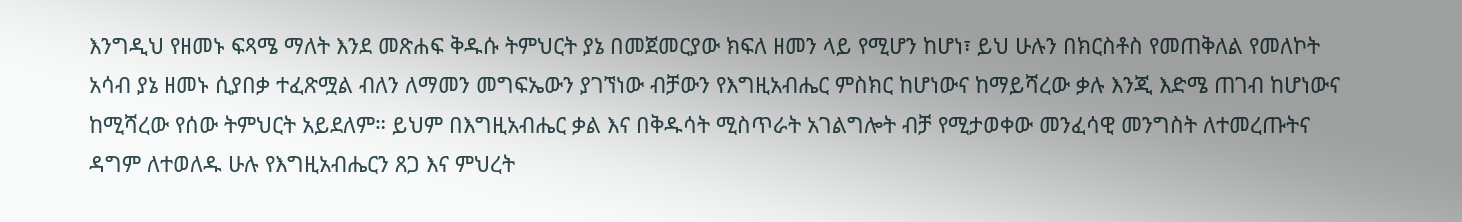እንግዲህ የዘመኑ ፍጻሜ ማለት እንደ መጽሐፍ ቅዱሱ ትምህርት ያኔ በመጀመርያው ክፍለ ዘመን ላይ የሚሆን ከሆነ፣ ይህ ሁሉን በክርስቶስ የመጠቅለል የመለኮት አሳብ ያኔ ዘመኑ ሲያበቃ ተፈጽሟል ብለን ለማመን መግፍኤውን ያገኘነው ብቻውን የእግዚአብሔር ምስክር ከሆነውና ከማይሻረው ቃሉ እንጂ እድሜ ጠገብ ከሆነውና ከሚሻረው የሰው ትምህርት አይደለም። ይህም በእግዚአብሔር ቃል እና በቅዱሳት ሚስጥራት አገልግሎት ብቻ የሚታወቀው መንፈሳዊ መንግስት ለተመረጡትና ዳግም ለተወለዱ ሁሉ የእግዚአብሔርን ጸጋ እና ምህረት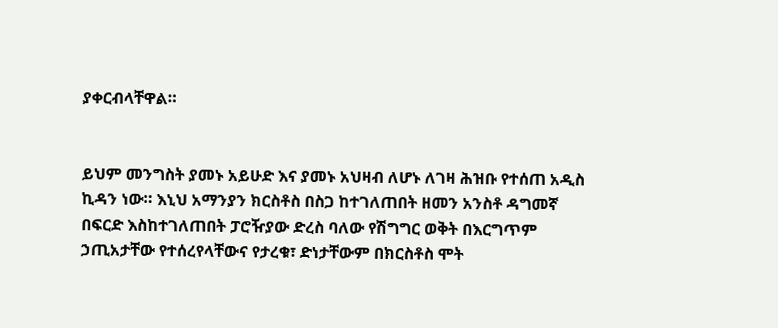ያቀርብላቸዋል።


ይህም መንግስት ያመኑ አይሁድ እና ያመኑ አህዛብ ለሆኑ ለገዛ ሕዝቡ የተሰጠ አዲስ ኪዳን ነው። እኒህ አማንያን ክርስቶስ በስጋ ከተገለጠበት ዘመን አንስቶ ዳግመኛ በፍርድ እስከተገለጠበት ፓሮዥያው ድረስ ባለው የሽግግር ወቅት በእርግጥም ኃጢአታቸው የተሰረየላቸውና የታረቁ፣ ድነታቸውም በክርስቶስ ሞት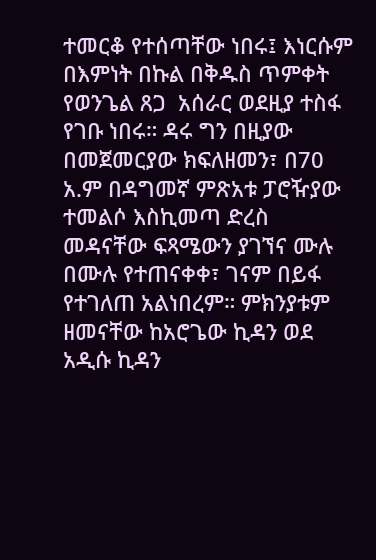ተመርቆ የተሰጣቸው ነበሩ፤ እነርሱም በእምነት በኩል በቅዱስ ጥምቀት የወንጌል ጸጋ  አሰራር ወደዚያ ተስፋ የገቡ ነበሩ። ዳሩ ግን በዚያው በመጀመርያው ክፍለዘመን፣ በ70 አ.ም በዳግመኛ ምጽአቱ ፓሮዥያው ተመልሶ እስኪመጣ ድረስ መዳናቸው ፍጻሜውን ያገኘና ሙሉ በሙሉ የተጠናቀቀ፣ ገናም በይፋ የተገለጠ አልነበረም። ምክንያቱም ዘመናቸው ከአሮጌው ኪዳን ወደ አዲሱ ኪዳን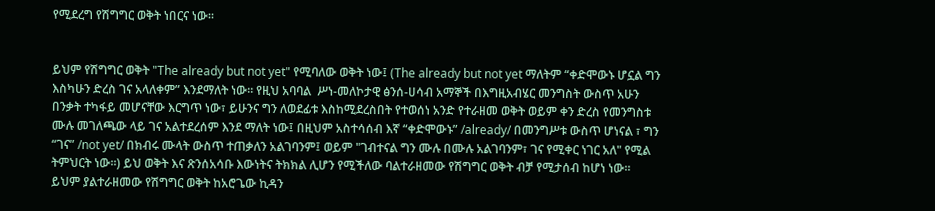የሚደረግ የሽግግር ወቅት ነበርና ነው።


ይህም የሽግግር ወቅት "The already but not yet" የሚባለው ወቅት ነው፤ (The already but not yet ማለትም “ቀድሞውኑ ሆኗል ግን እስካሁን ድረስ ገና አላለቀም” እንደማለት ነው። የዚህ አባባል  ሥነ-መለኮታዊ ፅንሰ-ሀሳብ አማኞች በእግዚአብሄር መንግስት ውስጥ አሁን በንቃት ተካፋይ መሆናቸው እርግጥ ነው፣ ይሁንና ግን ለወደፊቱ እስከሚደረስበት የተወሰነ አንድ የተራዘመ ወቅት ወይም ቀን ድረስ የመንግስቱ ሙሉ መገለጫው ላይ ገና አልተደረሰም እንደ ማለት ነው፤ በዚህም አስተሳሰብ እኛ “ቀድሞውኑ” /already/ በመንግሥቱ ውስጥ ሆነናል ፣ ግን “ገና” /not yet/ በክብሩ ሙላት ውስጥ ተጠቃለን አልገባንም፤ ወይም "ገብተናል ግን ሙሉ በሙሉ አልገባንም፣ ገና የሚቀር ነገር አለ" የሚል ትምህርት ነው፡፡) ይህ ወቅት እና ጽንሰአሳቡ እውነትና ትክክል ሊሆን የሚችለው ባልተራዘመው የሽግግር ወቅት ብቻ የሚታሰብ ከሆነ ነው። ይህም ያልተራዘመው የሽግግር ወቅት ከአሮጌው ኪዳን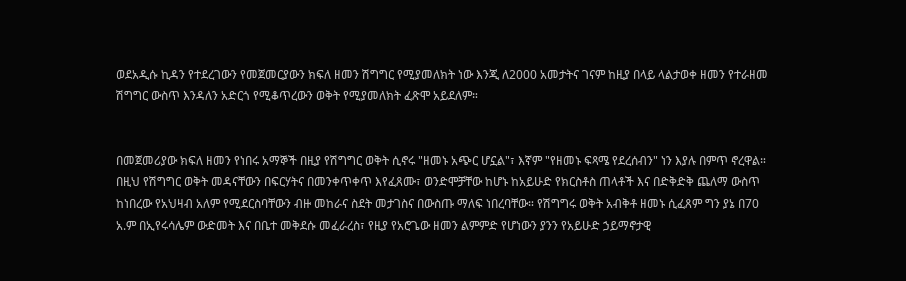ወደአዲሱ ኪዳን የተደረገውን የመጀመርያውን ክፍለ ዘመን ሽግግር የሚያመለክት ነው እንጂ ለ2000 አመታትና ገናም ከዚያ በላይ ላልታወቀ ዘመን የተራዘመ ሽግግር ውስጥ እንዳለን አድርጎ የሚቆጥረውን ወቅት የሚያመለክት ፈጽሞ አይደለም።


በመጀመሪያው ክፍለ ዘመን የነበሩ አማኞች በዚያ የሽግግር ወቅት ሲኖሩ "ዘመኑ አጭር ሆኗል"፣ እኛም "የዘመኑ ፍጻሜ የደረሰብን" ነን እያሉ በምጥ ኖረዋል።  በዚህ የሽግግር ወቅት መዳናቸውን በፍርሃትና በመንቀጥቀጥ እየፈጸሙ፣ ወንድሞቻቸው ከሆኑ ከአይሁድ የክርስቶስ ጠላቶች እና በድቅድቅ ጨለማ ውስጥ ከነበረው የአህዛብ አለም የሚደርስባቸውን ብዙ መከራና ስደት መታገስና በውስጡ ማለፍ ነበረባቸው። የሽግግሩ ወቅት አብቅቶ ዘመኑ ሲፈጸም ግን ያኔ በ70 አ.ም በኢየሩሳሌም ውድመት እና በቤተ መቅደሱ መፈራረስ፣ የዚያ የአሮጌው ዘመን ልምምድ የሆነውን ያንን የአይሁድ ኃይማኖታዊ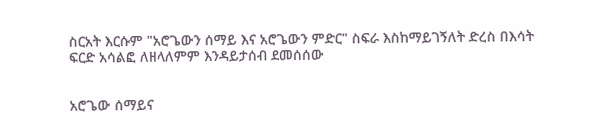ስርአት እርሱም "አሮጌውን ሰማይ እና አሮጌውን ምድር" ስፍራ እስከማይገኝለት ድረስ በእሳት ፍርድ አሳልፎ ለዘላለምም እንዳይታሰብ ደመሰሰው


አሮጌው ሰማይና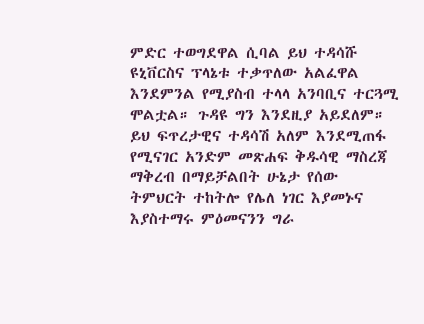ምድር ተወግደዋል ሲባል ይህ ተዳሳሹ ዩኒቨርስና ፕላኔቱ ተቃጥለው አልፈዋል እንደምንል የሚያስብ ተላላ አንባቢና ተርጓሚ ሞልቷል። ጉዳዩ ግን እንደዚያ አይደለም። ይህ ፍጥረታዊና ተዳሳሽ አለም እንደሚጠፋ የሚናገር አንድም መጽሐፍ ቅዱሳዊ ማስረጃ ማቅረብ በማይቻልበት ሁኔታ የሰው ትምህርት ተከትሎ የሌለ ነገር እያመኑና እያስተማሩ ምዕመናንን ግራ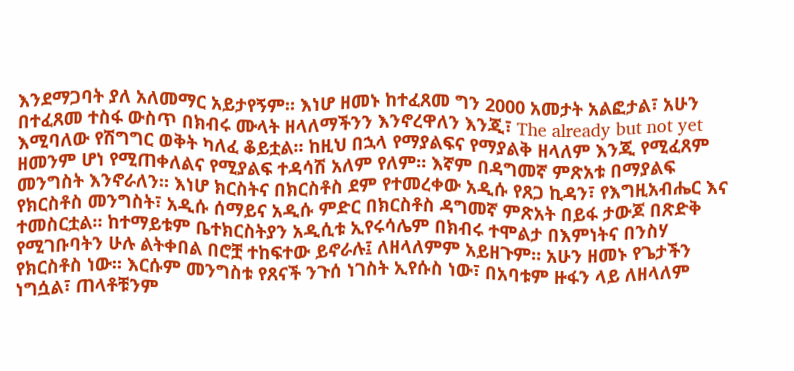እንደማጋባት ያለ አለመማር አይታየኝም። እነሆ ዘመኑ ከተፈጸመ ግን 2000 አመታት አልፎታል፣ አሁን በተፈጸመ ተስፋ ውስጥ በክብሩ ሙላት ዘላለማችንን እንኖረዋለን እንጂ፣ The already but not yet እሚባለው የሽግግር ወቅት ካለፈ ቆይቷል። ከዚህ በኋላ የማያልፍና የማያልቅ ዘላለም እንጂ የሚፈጸም ዘመንም ሆነ የሚጠቀለልና የሚያልፍ ተዳሳሽ አለም የለም። እኛም በዳግመኛ ምጽአቱ በማያልፍ መንግስት እንኖራለን። እነሆ ክርስትና በክርስቶስ ደም የተመረቀው አዲሱ የጸጋ ኪዳን፣ የእግዚአብሔር እና የክርስቶስ መንግስት፣ አዲሱ ሰማይና አዲሱ ምድር በክርስቶስ ዳግመኛ ምጽአት በይፋ ታውጆ በጽድቅ ተመስርቷል። ከተማይቱም ቤተክርስትያን አዲሲቱ ኢየሩሳሌም በክብሩ ተሞልታ በእምነትና በንስሃ  የሚገቡባትን ሁሉ ልትቀበል በሮቿ ተከፍተው ይኖራሉ፤ ለዘላለምም አይዘጉም። አሁን ዘመኑ የጌታችን የክርስቶስ ነው። እርሱም መንግስቱ የጸናች ንጉሰ ነገስት ኢየሱስ ነው፣ በአባቱም ዙፋን ላይ ለዘላለም ነግሷል፣ ጠላቶቹንም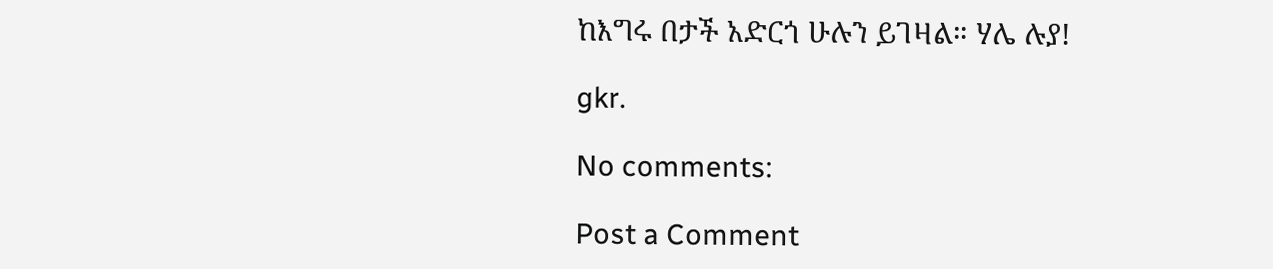ከእግሩ በታች አድርጎ ሁሉን ይገዛል። ሃሌ ሉያ!

gkr.

No comments:

Post a Comment